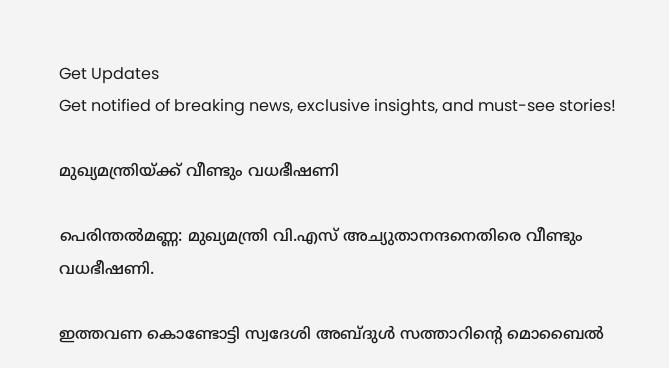Get Updates
Get notified of breaking news, exclusive insights, and must-see stories!

മുഖ്യമന്ത്രിയ്ക്ക് വീണ്ടും വധഭീഷണി

പെരിന്തല്‍മണ്ണ: മുഖ്യമന്ത്രി വി.എസ്‌ അച്യുതാനന്ദനെതിരെ വീണ്ടും വധഭീഷണി.

ഇത്തവണ കൊണ്ടോട്ടി സ്വദേശി അബ്ദുള്‍ സത്താറിന്റെ മൊബൈല്‍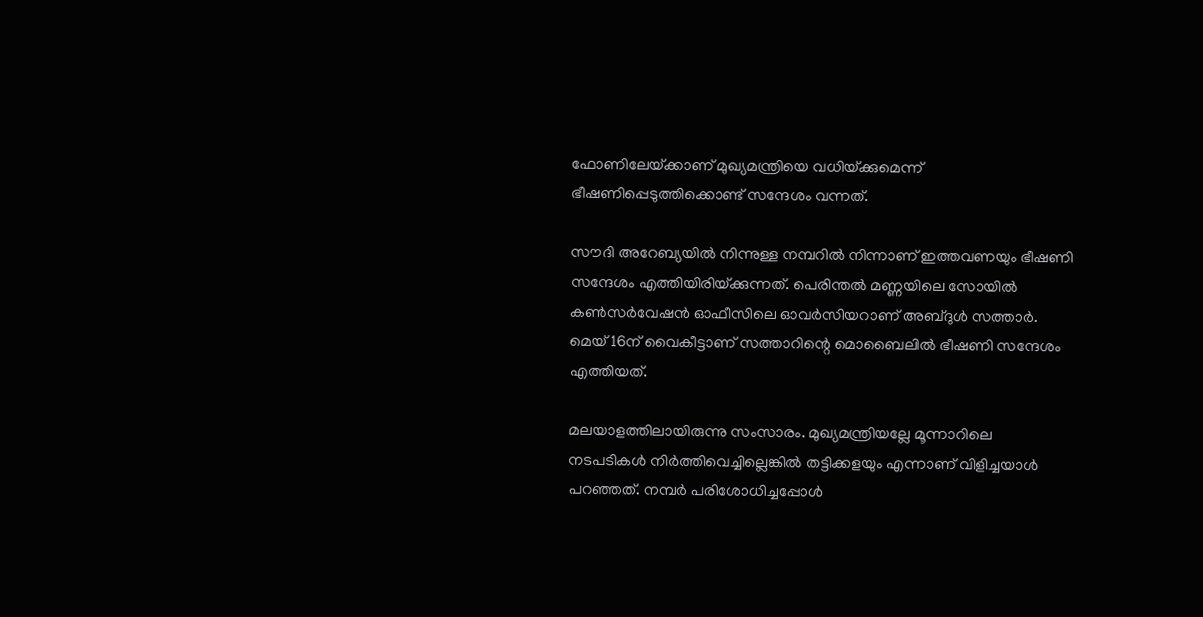ഫോണിലേയ്‌ക്കാണ്‌ മുഖ്യമന്ത്രിയെ വധിയ്‌ക്കുമെന്ന്‌ ഭീഷണിപ്പെടുത്തിക്കൊണ്ട്‌ സന്ദേശം വന്നത്‌.

സൗദി അറേബ്യയില്‍ നിന്നുള്ള നമ്പറില്‍ നിന്നാണ്‌ ഇത്തവണയും ഭീഷണി സന്ദേശം എത്തിയിരിയ്‌ക്കുന്നത്‌. പെരിന്തല്‍ മണ്ണയിലെ സോയില്‍ കണ്‍സര്‍വേഷന്‍ ഓഫീസിലെ ഓവര്‍സിയറാണ്‌ അബ്ദുള്‍ സത്താര്‍. മെയ്‌ 16ന്‌ വൈകീട്ടാണ്‌ സത്താറിന്റെ മൊബൈലില്‍ ഭീഷണി സന്ദേശം എത്തിയത്‌.

മലയാളത്തിലായിരുന്നു സംസാരം. മുഖ്യമന്ത്രിയല്ലേ മൂന്നാറിലെ നടപടികള്‍ നിര്‍ത്തിവെച്ചില്ലെങ്കില്‍ തട്ടിക്കളയും എന്നാണ്‌ വിളിച്ചയാള്‍ പറഞ്ഞത്‌. നമ്പര്‍ പരിശോധിച്ചപ്പോള്‍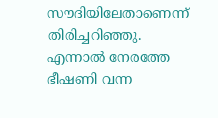സൗദിയിലേതാണെന്ന്‌ തിരിച്ചറിഞ്ഞു. എന്നാല്‍ നേരത്തേ ഭീഷണി വന്ന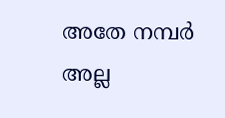അതേ നമ്പര്‍ അല്ല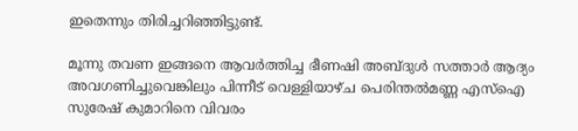ഇതെന്നും തിരിച്ചറിഞ്ഞിട്ടുണ്ട്‌.

മൂന്നു തവണ ഇങ്ങനെ ആവര്‍ത്തിച്ച ഭീണഷി അബ്ദുള്‍ സത്താര്‍ ആദ്യം അവഗണിച്ചുവെങ്കിലും പിന്നീട്‌ വെള്ളിയാഴ്‌ച പെരിന്തല്‍മണ്ണ എസ്‌ഐ സുരേഷ്‌ കുമാറിനെ വിവരം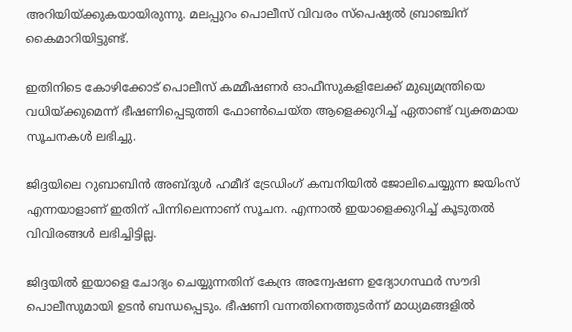അറിയിയ്‌ക്കുകയായിരുന്നു. മലപ്പുറം പൊലീസ്‌ വിവരം സ്‌പെഷ്യല്‍ ബ്രാഞ്ചിന്‌ കൈമാറിയിട്ടുണ്ട്‌.

ഇതിനിടെ കോഴിക്കോട്‌ പൊലീസ്‌ കമ്മീഷണര്‍ ഓഫീസുകളിലേക്ക്‌ മുഖ്യമന്ത്രിയെ വധിയ്‌ക്കുമെന്ന്‌ ഭീഷണിപ്പെടുത്തി ഫോണ്‍ചെയ്‌ത ആളെക്കുറിച്ച്‌ ഏതാണ്ട്‌ വ്യക്തമായ സൂചനകള്‍ ലഭിച്ചു.

ജിദ്ദയിലെ റുബാബിന്‍ അബ്ദുള്‍ ഹമീദ്‌ ട്രേഡിംഗ്‌ കമ്പനിയില്‍ ജോലിചെയ്യുന്ന ജയിംസ്‌ എന്നയാളാണ്‌ ഇതിന്‌ പിന്നിലെന്നാണ്‌ സൂചന. എന്നാല്‍ ഇയാളെക്കുറിച്ച്‌ കൂടുതല്‍ വിവിരങ്ങള്‍ ലഭിച്ചിട്ടില്ല.

ജിദ്ദയില്‍ ഇയാളെ ചോദ്യം ചെയ്യുന്നതിന്‌ കേന്ദ്ര അന്വേഷണ ഉദ്യോഗസ്ഥര്‍ സൗദി പൊലീസുമായി ഉടന്‍ ബന്ധപ്പെടും. ഭീഷണി വന്നതിനെത്തുടര്‍ന്ന്‌ മാധ്യമങ്ങളില്‍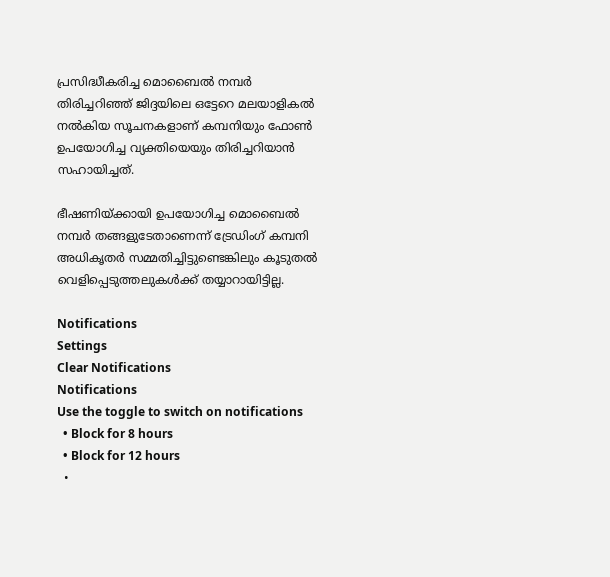പ്രസിദ്ധീകരിച്ച മൊബൈല്‍ നമ്പര്‍ തിരിച്ചറിഞ്ഞ്‌ ജിദ്ദയിലെ ഒട്ടേറെ മലയാളികല്‍ നല്‍കിയ സൂചനകളാണ്‌ കമ്പനിയും ഫോണ്‍ ഉപയോഗിച്ച വ്യക്തിയെയും തിരിച്ചറിയാന്‍ സഹായിച്ചത്‌.

ഭീഷണിയ്‌ക്കായി ഉപയോഗിച്ച മൊബൈല്‍ നമ്പര്‍ തങ്ങളുടേതാണെന്ന്‌ ട്രേഡിംഗ്‌ കമ്പനി അധികൃതര്‍ സമ്മതിച്ചിട്ടുണ്ടെങ്കിലും കൂടുതല്‍ വെളിപ്പെടുത്തലുകള്‍ക്ക്‌ തയ്യാറായിട്ടില്ല.

Notifications
Settings
Clear Notifications
Notifications
Use the toggle to switch on notifications
  • Block for 8 hours
  • Block for 12 hours
  •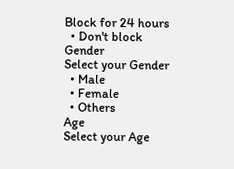Block for 24 hours
  • Don't block
Gender
Select your Gender
  • Male
  • Female
  • Others
Age
Select your Age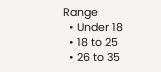Range
  • Under 18
  • 18 to 25
  • 26 to 35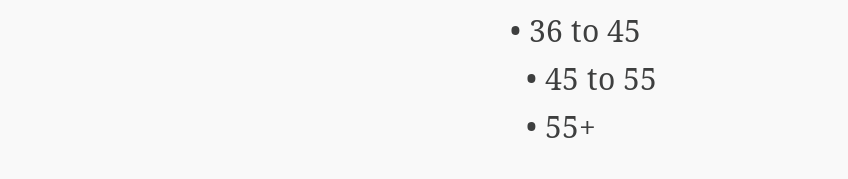• 36 to 45
  • 45 to 55
  • 55+